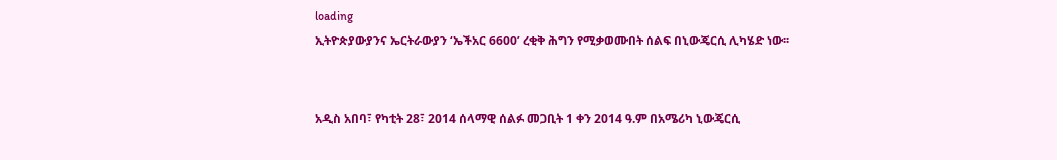loading
ኢትዮጵያውያንና ኤርትራውያን ‘ኤችአር 6600’ ረቂቅ ሕግን የሚቃወሙበት ሰልፍ በኒውጄርሲ ሊካሄድ ነው፡፡


አዲስ አበባ፣ የካቲት 28፣ 2014 ሰላማዊ ሰልፉ መጋቢት 1 ቀን 2014 ዓ.ም በአሜሪካ ኒውጄርሲ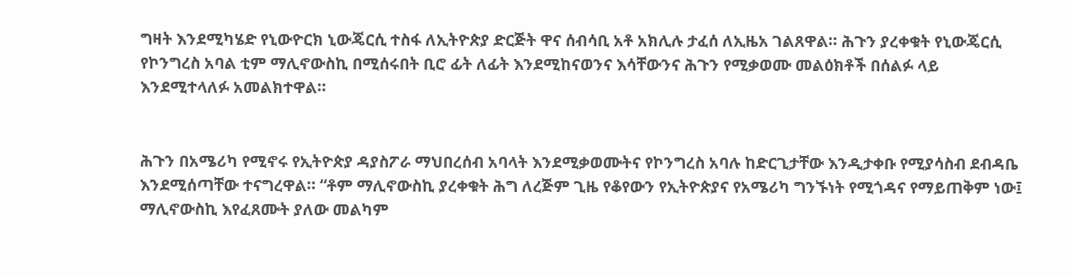ግዛት እንደሚካሄድ የኒውዮርክ ኒውጄርሲ ተስፋ ለኢትዮጵያ ድርጅት ዋና ሰብሳቢ አቶ አክሊሉ ታፈሰ ለኢዜአ ገልጸዋል። ሕጉን ያረቀቁት የኒውጄርሲ የኮንግረስ አባል ቲም ማሊኖውስኪ በሚሰሩበት ቢሮ ፊት ለፊት እንደሚከናወንና እሳቸውንና ሕጉን የሚቃወሙ መልዕክቶች በሰልፉ ላይ እንደሚተላለፉ አመልክተዋል።


ሕጉን በአሜሪካ የሚኖሩ የኢትዮጵያ ዳያስፖራ ማህበረሰብ አባላት እንደሚቃወሙትና የኮንግረስ አባሉ ከድርጊታቸው እንዲታቀቡ የሚያሳስብ ደብዳቤ እንደሚሰጣቸው ተናግረዋል። “ቶም ማሊኖውስኪ ያረቀቁት ሕግ ለረጅም ጊዜ የቆየውን የኢትዮጵያና የአሜሪካ ግንኙነት የሚጎዳና የማይጠቅም ነው፤ ማሊኖውስኪ እየፈጸሙት ያለው መልካም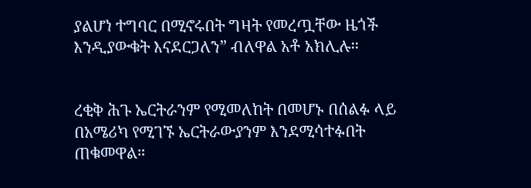ያልሆነ ተግባር በሚኖሩበት ግዛት የመረጧቸው ዜጎች እንዲያውቁት እናደርጋለን” ብለዋል አቶ አክሊሉ።


ረቂቅ ሕጉ ኤርትራንም የሚመለከት በመሆኑ በሰልፉ ላይ በአሜሪካ የሚገኙ ኤርትራውያንም እንደሚሳተፉበት ጠቁመዋል።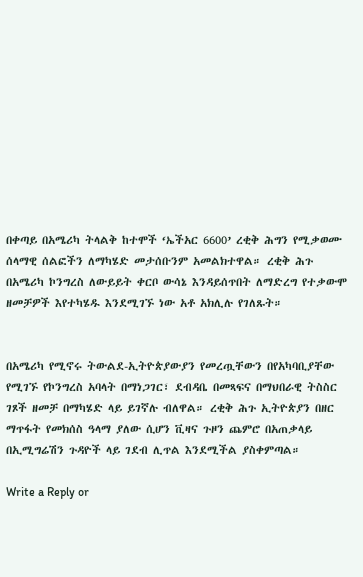በቀጣይ በአሜሪካ ትላልቅ ከተሞች ‘ኤችአር 6600’ ረቂቅ ሕግን የሚቃወሙ ሰላማዊ ሰልፎችን ለማካሄድ መታሰቡንም አመልክተዋል። ረቂቅ ሕጉ በአሜሪካ ኮንግረስ ለውይይት ቀርቦ ውሳኔ እንዳይሰጥበት ለማድረግ የተቃውሞ ዘመቻዎች እየተካሄዱ እንደሚገኙ ነው አቶ አክሊሉ የገለጹት።


በአሜሪካ የሚኖሩ ትውልደ-ኢትዮጵያውያን የመረጧቸውን በየአካባቢያቸው የሚገኙ የኮንግረስ አባላት በማነጋገር፣ ደብዳቤ በመጻፍና በማህበራዊ ትስስር ገጾች ዘመቻ በማካሄድ ላይ ይገኛሉ ብለዋል። ረቂቅ ሕጉ ኢትዮጵያን በዘር ማጥፋት የመክሰስ ዓላማ ያለው ሲሆን ቪዛና ጉዞን ጨምሮ በአጠቃላይ በኢሚግሬሽን ጉዳዮች ላይ ገደብ ሊጥል እንደሚችል ያስቀምጣል።

Write a Reply or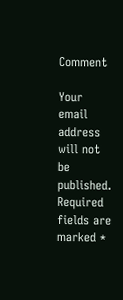Comment

Your email address will not be published. Required fields are marked *